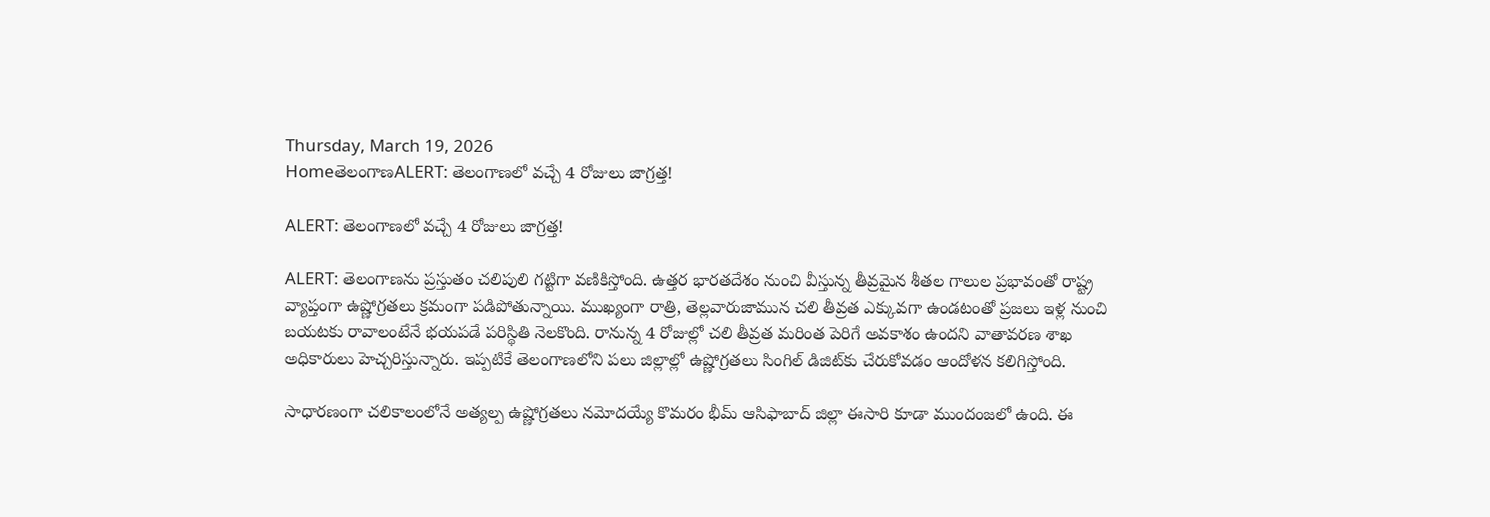Thursday, March 19, 2026
HomeతెలంగాణALERT: తెలంగాణలో వచ్చే 4 రోజులు జాగ్రత్త!

ALERT: తెలంగాణలో వచ్చే 4 రోజులు జాగ్రత్త!

ALERT: తెలంగాణను ప్రస్తుతం చలిపులి గట్టిగా వణికిస్తోంది. ఉత్తర భారతదేశం నుంచి వీస్తున్న తీవ్రమైన శీతల గాలుల ప్రభావంతో రాష్ట్ర వ్యాప్తంగా ఉష్ణోగ్రతలు క్రమంగా పడిపోతున్నాయి. ముఖ్యంగా రాత్రి, తెల్లవారుజామున చలి తీవ్రత ఎక్కువగా ఉండటంతో ప్రజలు ఇళ్ల నుంచి బయటకు రావాలంటేనే భయపడే పరిస్థితి నెలకొంది. రానున్న 4 రోజుల్లో చలి తీవ్రత మరింత పెరిగే అవకాశం ఉందని వాతావరణ శాఖ అధికారులు హెచ్చరిస్తున్నారు. ఇప్పటికే తెలంగాణలోని పలు జిల్లాల్లో ఉష్ణోగ్రతలు సింగిల్ డిజిట్‌కు చేరుకోవడం ఆందోళన కలిగిస్తోంది.

సాధారణంగా చలికాలంలోనే అత్యల్ప ఉష్ణోగ్రతలు నమోదయ్యే కొమరం భీమ్ ఆసిఫాబాద్ జిల్లా ఈసారి కూడా ముందంజలో ఉంది. ఈ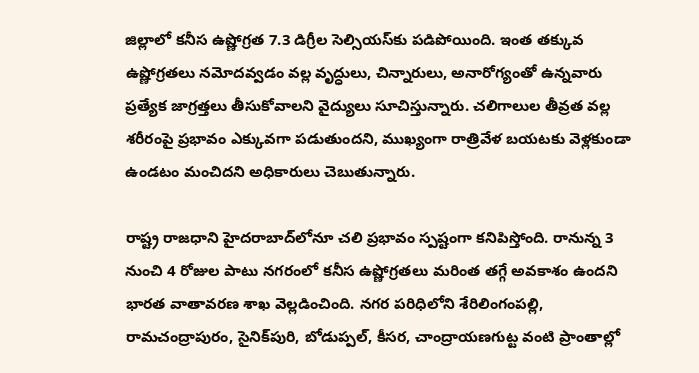జిల్లాలో కనీస ఉష్ణోగ్రత 7.3 డిగ్రీల సెల్సియస్‌కు పడిపోయింది. ఇంత తక్కువ ఉష్ణోగ్రతలు నమోదవ్వడం వల్ల వృద్ధులు, చిన్నారులు, అనారోగ్యంతో ఉన్నవారు ప్రత్యేక జాగ్రత్తలు తీసుకోవాలని వైద్యులు సూచిస్తున్నారు. చలిగాలుల తీవ్రత వల్ల శరీరంపై ప్రభావం ఎక్కువగా పడుతుందని, ముఖ్యంగా రాత్రివేళ బయటకు వెళ్లకుండా ఉండటం మంచిదని అధికారులు చెబుతున్నారు.

రాష్ట్ర రాజధాని హైదరాబాద్‌లోనూ చలి ప్రభావం స్పష్టంగా కనిపిస్తోంది. రానున్న 3 నుంచి 4 రోజుల పాటు నగరంలో కనీస ఉష్ణోగ్రతలు మరింత తగ్గే అవకాశం ఉందని భారత వాతావరణ శాఖ వెల్లడించింది. నగర పరిధిలోని శేరిలింగంపల్లి, రామచంద్రాపురం, సైనిక్‌పురి, బోడుప్పల్, కీసర, చాంద్రాయణగుట్ట వంటి ప్రాంతాల్లో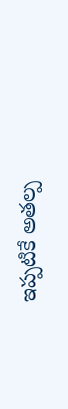ఇప్పటికే అతల్ప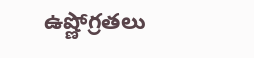ఉష్ణోగ్రతలు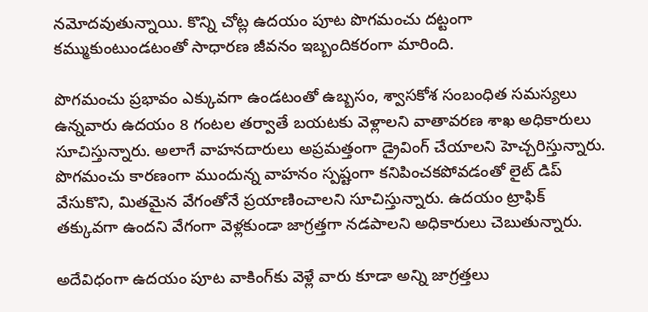నమోదవుతున్నాయి. కొన్ని చోట్ల ఉదయం పూట పొగమంచు దట్టంగా కమ్ముకుంటుండటంతో సాధారణ జీవనం ఇబ్బందికరంగా మారింది.

పొగమంచు ప్రభావం ఎక్కువగా ఉండటంతో ఉబ్బసం, శ్వాసకోశ సంబంధిత సమస్యలు ఉన్నవారు ఉదయం 8 గంటల తర్వాతే బయటకు వెళ్లాలని వాతావరణ శాఖ అధికారులు సూచిస్తున్నారు. అలాగే వాహనదారులు అప్రమత్తంగా డ్రైవింగ్ చేయాలని హెచ్చరిస్తున్నారు. పొగమంచు కారణంగా ముందున్న వాహనం స్పష్టంగా కనిపించకపోవడంతో లైట్ డిప్ వేసుకొని, మితమైన వేగంతోనే ప్రయాణించాలని సూచిస్తున్నారు. ఉదయం ట్రాఫిక్ తక్కువగా ఉందని వేగంగా వెళ్లకుండా జాగ్రత్తగా నడపాలని అధికారులు చెబుతున్నారు.

అదేవిధంగా ఉదయం పూట వాకింగ్‌కు వెళ్లే వారు కూడా అన్ని జాగ్రత్తలు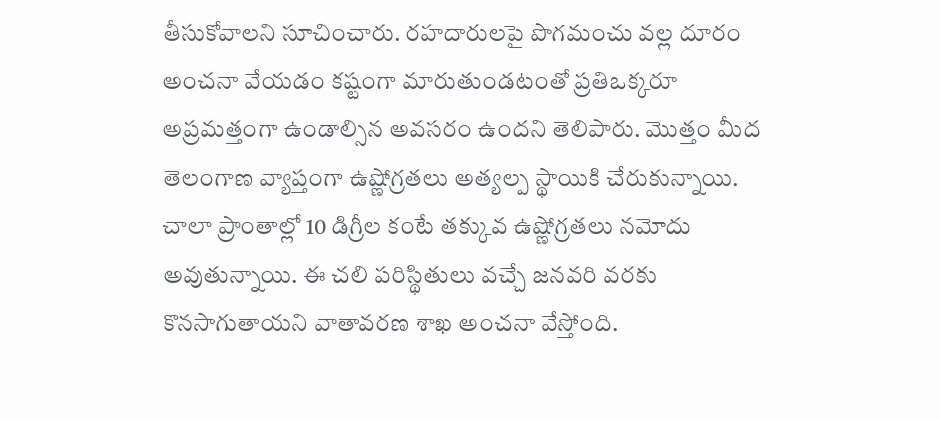తీసుకోవాలని సూచించారు. రహదారులపై పొగమంచు వల్ల దూరం అంచనా వేయడం కష్టంగా మారుతుండటంతో ప్రతిఒక్కరూ అప్రమత్తంగా ఉండాల్సిన అవసరం ఉందని తెలిపారు. మొత్తం మీద తెలంగాణ వ్యాప్తంగా ఉష్ణోగ్రతలు అత్యల్ప స్థాయికి చేరుకున్నాయి. చాలా ప్రాంతాల్లో 10 డిగ్రీల కంటే తక్కువ ఉష్ణోగ్రతలు నమోదు అవుతున్నాయి. ఈ చలి పరిస్థితులు వచ్చే జనవరి వరకు కొనసాగుతాయని వాతావరణ శాఖ అంచనా వేస్తోంది.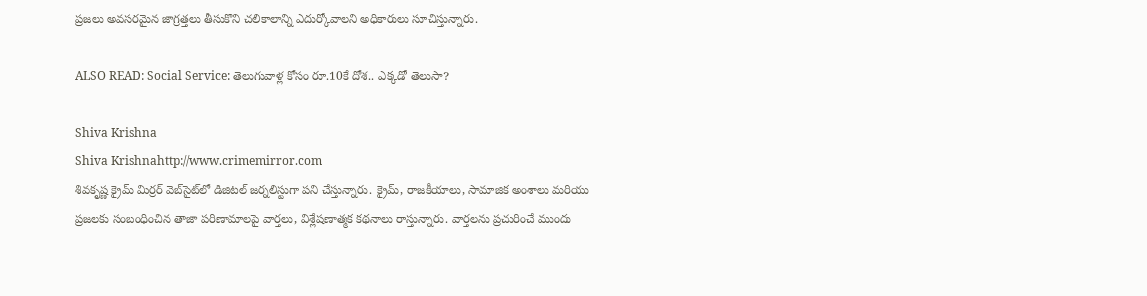ప్రజలు అవసరమైన జాగ్రత్తలు తీసుకొని చలికాలాన్ని ఎదుర్కోవాలని అధికారులు సూచిస్తున్నారు.

ALSO READ: Social Service: తెలుగువాళ్ల కోసం రూ.10కే దోశ.. ఎక్కడో తెలుసా?

Shiva Krishna
Shiva Krishnahttp://www.crimemirror.com
శివకృష్ణ క్రైమ్ మిర్రర్ వెబ్‌సైట్‌లో డిజిటల్ జర్నలిస్టుగా పని చేస్తున్నారు. క్రైమ్, రాజకీయాలు, సామాజిక అంశాలు మరియు ప్రజలకు సంబంధించిన తాజా పరిణామాలపై వార్తలు, విశ్లేషణాత్మక కథనాలు రాస్తున్నారు. వార్తలను ప్రచురించే ముందు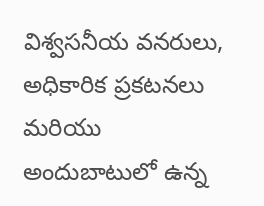విశ్వసనీయ వనరులు, అధికారిక ప్రకటనలు మరియు అందుబాటులో ఉన్న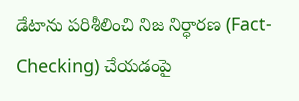డేటాను పరిశీలించి నిజ నిర్ధారణ (Fact-Checking) చేయడంపై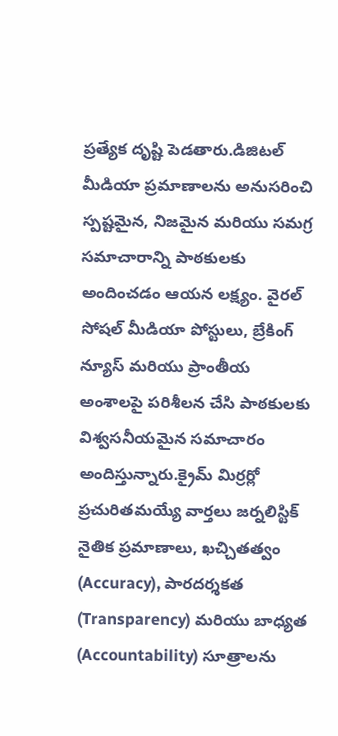ప్రత్యేక దృష్టి పెడతారు.డిజిటల్ మీడియా ప్రమాణాలను అనుసరించి స్పష్టమైన, నిజమైన మరియు సమగ్ర సమాచారాన్ని పాఠకులకు అందించడం ఆయన లక్ష్యం. వైరల్ సోషల్ మీడియా పోస్టులు, బ్రేకింగ్ న్యూస్ మరియు ప్రాంతీయ అంశాలపై పరిశీలన చేసి పాఠకులకు విశ్వసనీయమైన సమాచారం అందిస్తున్నారు.క్రైమ్ మిర్రర్లో ప్రచురితమయ్యే వార్తలు జర్నలిస్టిక్ నైతిక ప్రమాణాలు, ఖచ్చితత్వం (Accuracy), పారదర్శకత (Transparency) మరియు బాధ్యత (Accountability) సూత్రాలను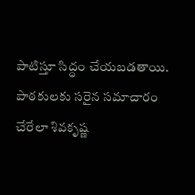పాటిస్తూ సిద్ధం చేయబడతాయి. పాఠకులకు సరైన సమాచారం చేరేలా శివకృష్ణ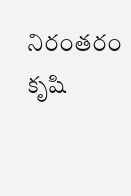నిరంతరం కృషి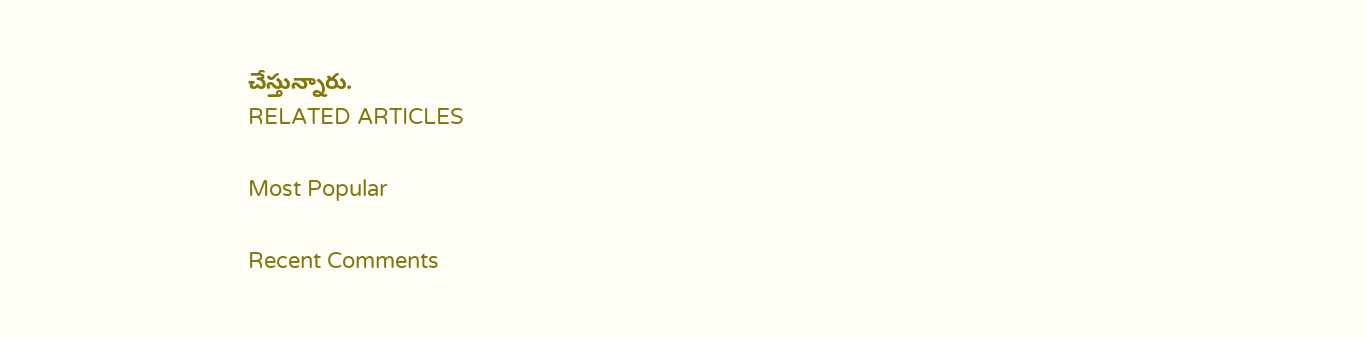చేస్తున్నారు.
RELATED ARTICLES

Most Popular

Recent Comments